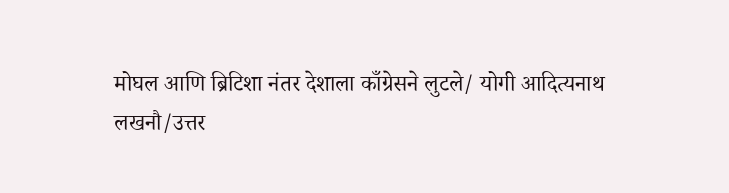मोघल आणि ब्रिटिशा नंतर देशाला काँग्रेसने लुटले/ योगी आदित्यनाथ
लखनौ/उत्तर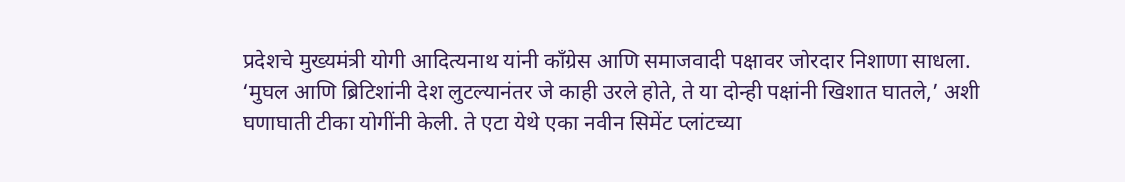प्रदेशचे मुख्यमंत्री योगी आदित्यनाथ यांनी काँग्रेस आणि समाजवादी पक्षावर जोरदार निशाणा साधला. ‘मुघल आणि ब्रिटिशांनी देश लुटल्यानंतर जे काही उरले होते, ते या दोन्ही पक्षांनी खिशात घातले,’ अशी घणाघाती टीका योगींनी केली. ते एटा येथे एका नवीन सिमेंट प्लांटच्या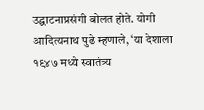उद्घाटनाप्रसंगी बोलत होते. योगी आदित्यनाथ पुढे म्हणाले, ‘या देशाला १९४७ मध्ये स्वातंत्र्य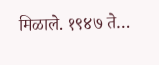मिळाले. १९४७ ते…